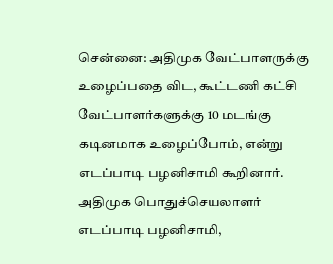சென்னை: அதிமுக வேட்பாளருக்கு உழைப்பதை விட, கூட்டணி கட்சி வேட்பாளர்களுக்கு 10 மடங்கு கடினமாக உழைப்போம், என்று எடப்பாடி பழனிசாமி கூறினார். அதிமுக பொதுச்செயலாளர் எடப்பாடி பழனிசாமி,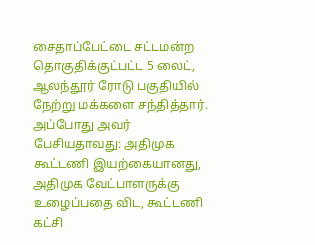சைதாப்பேட்டை சட்டமன்ற தொகுதிக்குட்பட்ட 5 லைட், ஆலந்தூர் ரோடு பகுதியில் நேற்று மக்களை சந்தித்தார். அப்போது அவர் பேசியதாவது: அதிமுக கூட்டணி இயற்கையானது, அதிமுக வேட்பாளருக்கு உழைப்பதை விட, கூட்டணி கட்சி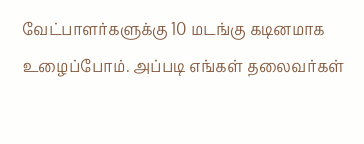வேட்பாளர்களுக்கு 10 மடங்கு கடினமாக உழைப்போம். அப்படி எங்கள் தலைவர்கள்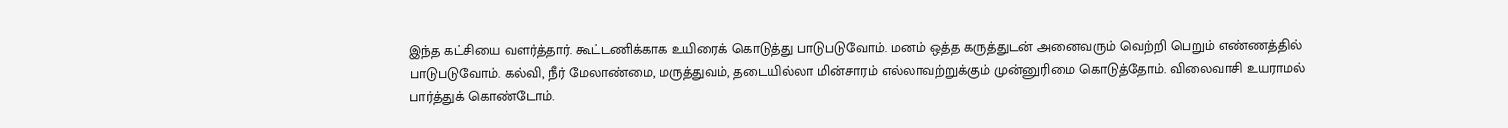இந்த கட்சியை வளர்த்தார். கூட்டணிக்காக உயிரைக் கொடுத்து பாடுபடுவோம். மனம் ஒத்த கருத்துடன் அனைவரும் வெற்றி பெறும் எண்ணத்தில் பாடுபடுவோம். கல்வி, நீர் மேலாண்மை, மருத்துவம், தடையில்லா மின்சாரம் எல்லாவற்றுக்கும் முன்னுரிமை கொடுத்தோம். விலைவாசி உயராமல் பார்த்துக் கொண்டோம்.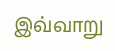இவ்வாறு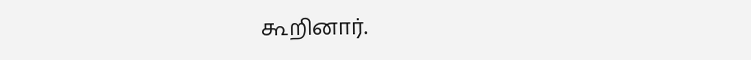கூறினார்.